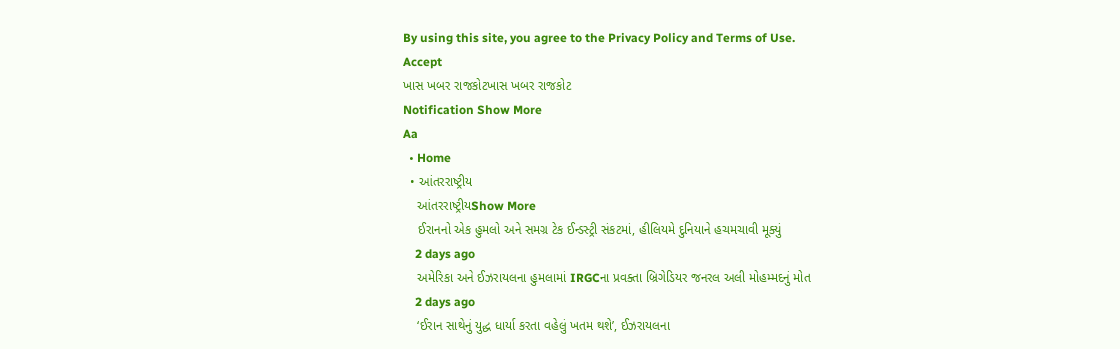By using this site, you agree to the Privacy Policy and Terms of Use.
Accept
ખાસ ખબર રાજકોટખાસ ખબર રાજકોટ
Notification Show More
Aa
  • Home
  • આંતરરાષ્ટ્રીય
    આંતરરાષ્ટ્રીયShow More
    ઈરાનનો એક હુમલો અને સમગ્ર ટેક ઈન્ડસ્ટ્રી સંકટમાં, હીલિયમે દુનિયાને હચમચાવી મૂક્યું
    2 days ago
    અમેરિકા અને ઈઝરાયલના હુમલામાં IRGCના પ્રવક્તા બ્રિગેડિયર જનરલ અલી મોહમ્મદનું મોત
    2 days ago
    ‘ઈરાન સાથેનું યુદ્ધ ધાર્યા કરતા વહેલું ખતમ થશે’, ઈઝરાયલના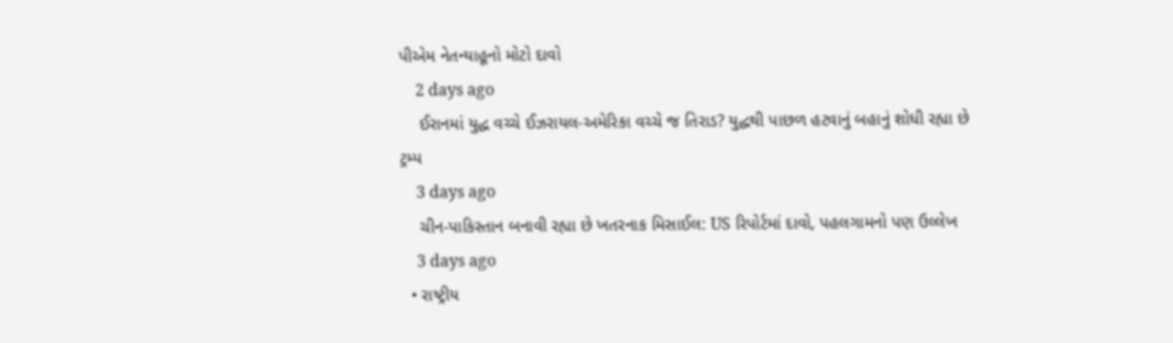પીએમ નેતન્યાહૂનો મોટો દાવો
    2 days ago
    ઈરાનમાં યુદ્ધ વચ્ચે ઈઝરાયલ-અમેરિકા વચ્ચે જ તિરાડ? યુદ્ધથી પાછળ હટવાનું બહાનું શોધી રહ્યા છે ટ્રમ્પ
    3 days ago
    ચીન-પાકિસ્તાન બનાવી રહ્યા છે ખતરનાક મિસાઈલ: US રિપોર્ટમાં દાવો, પહલગામનો પણ ઉલ્લેખ
    3 days ago
  • રાષ્ટ્રીય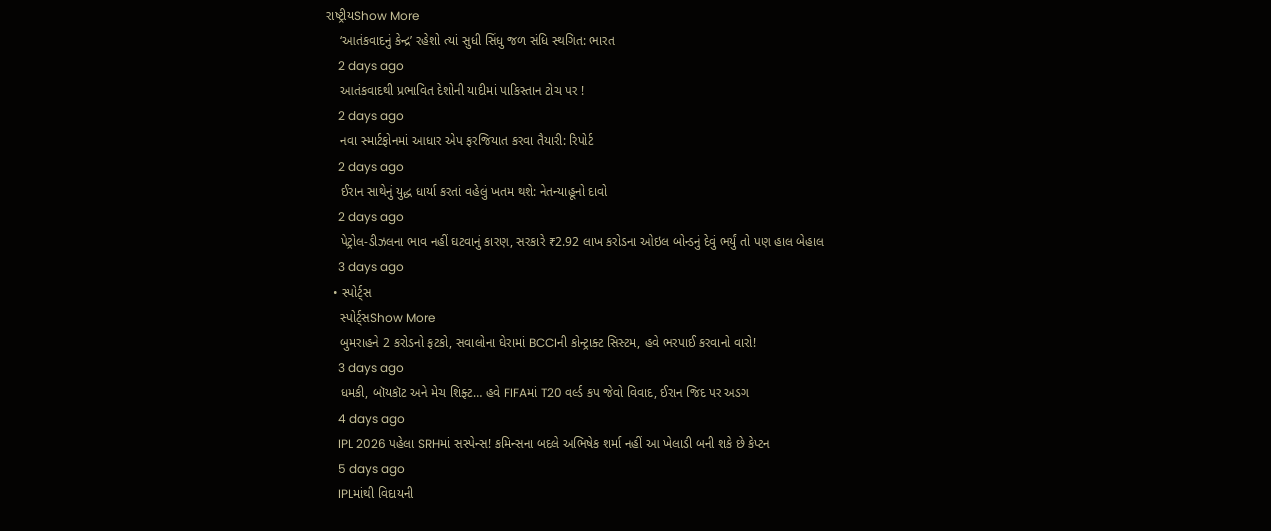રાષ્ટ્રીયShow More
    ‘આતંકવાદનું કેન્દ્ર’ રહેશો ત્યાં સુધી સિંધુ જળ સંધિ સ્થગિત: ભારત
    2 days ago
    આતંકવાદથી પ્રભાવિત દેશોની યાદીમાં પાકિસ્તાન ટોચ પર !
    2 days ago
    નવા સ્માર્ટફોનમાં આધાર એપ ફરજિયાત કરવા તૈયારી: રિપોર્ટ
    2 days ago
    ઈરાન સાથેનું યુદ્ધ ધાર્યા કરતાં વહેલું ખતમ થશે: નેતન્યાહૂનો દાવો
    2 days ago
    પેટ્રોલ-ડીઝલના ભાવ નહીં ઘટવાનું કારણ, સરકારે ₹2.92 લાખ કરોડના ઓઇલ બોન્ડનું દેવું ભર્યું તો પણ હાલ બેહાલ
    3 days ago
  • સ્પોર્ટ્સ
    સ્પોર્ટ્સShow More
    બુમરાહને 2 કરોડનો ફટકો, સવાલોના ઘેરામાં BCCIની કોન્ટ્રાક્ટ સિસ્ટમ, હવે ભરપાઈ કરવાનો વારો!
    3 days ago
    ધમકી, બૉયકૉટ અને મેચ શિફ્ટ… હવે FIFAમાં T20 વર્લ્ડ કપ જેવો વિવાદ, ઈરાન જિદ પર અડગ
    4 days ago
    IPL 2026 પહેલા SRHમાં સસ્પેન્સ! કમિન્સના બદલે અભિષેક શર્મા નહીં આ ખેલાડી બની શકે છે કેપ્ટન
    5 days ago
    IPLમાંથી વિદાયની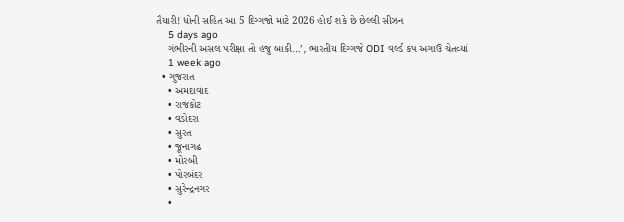તૈયારી! ધોની સહિત આ 5 દિગ્ગજો માટે 2026 હોઈ શકે છે છેલ્લી સીઝન
    5 days ago
    ગંભીરની અસલ પરીક્ષા તો હજુ બાકી…’, ભારતીય દિગ્ગજે ODI વર્લ્ડ કપ અગાઉ ચેતવ્યાં
    1 week ago
  • ગુજરાત
    • અમદાવાદ
    • રાજકોટ
    • વડોદરા
    • સુરત
    • જૂનાગઢ
    • મોરબી
    • પોરબંદર
    • સુરેન્દ્રનગર
    •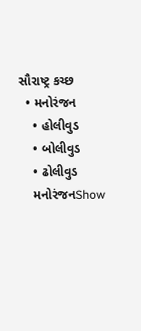સૌરાષ્ટ્ર કચ્છ
  • મનોરંજન
    • હોલીવુડ
    • બોલીવુડ
    • ઢોલીવુડ
    મનોરંજનShow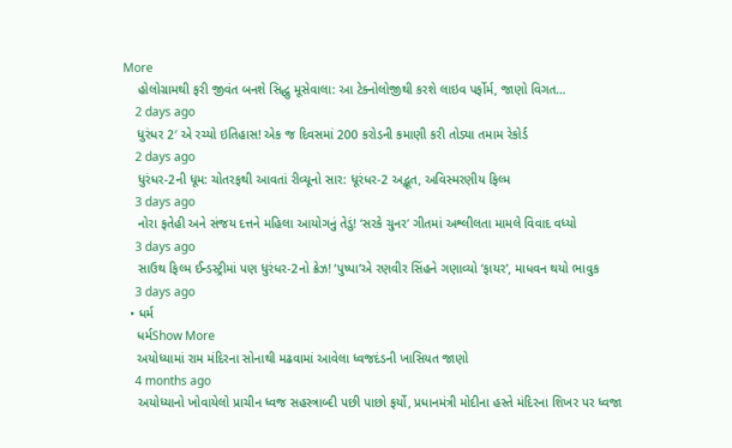More
    હોલોગ્રામથી ફરી જીવંત બનશે સિદ્ધુ મૂસેવાલા: આ ટેક્નોલોજીથી કરશે લાઇવ પર્ફોર્મ, જાણો વિગત…
    2 days ago
    ધુરંધર 2′ એ રચ્યો ઇતિહાસ! એક જ દિવસમાં 200 કરોડની કમાણી કરી તોડ્યા તમામ રેકોર્ડ
    2 days ago
    ધુરંધર-2ની ધૂમ: ચોતરફથી આવતાં રીવ્યૂનો સાર: ધૂરંધર-2 અદ્ભૂત, અવિસ્મરણીય ફિલ્મ
    3 days ago
    નોરા ફતેહી અને સંજય દત્તને મહિલા આયોગનું તેડું! ‘સરકે ચુનર’ ગીતમાં અશ્લીલતા મામલે વિવાદ વધ્યો
    3 days ago
    સાઉથ ફિલ્મ ઈન્ડસ્ટ્રીમાં પણ ધુરંધર-2નો ક્રેઝ! ‘પુષ્પા’એ રણવીર સિંહને ગણાવ્યો ‘ફાયર’, માધવન થયો ભાવુક
    3 days ago
  • ધર્મ
    ધર્મShow More
    અયોધ્યામાં રામ મંદિરના સોનાથી મઢવામાં આવેલા ધ્વજદંડની ખાસિયત જાણો
    4 months ago
    અયોધ્યાનો ખોવાયેલો પ્રાચીન ધ્વજ સહસ્ત્રાબ્દી પછી પાછો ફર્યો, પ્રધાનમંત્રી મોદીના હસ્તે મંદિરના શિખર પર ધ્વજા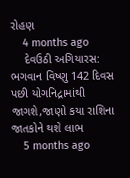રોહણ
    4 months ago
    દેવઉઠી અગિયારસ: ભગવાન વિષ્ણુ 142 દિવસ પછી યોગનિદ્રામાંથી જાગશે,જાણો કયા રાશિના જાતકોને થશે લાભ
    5 months ago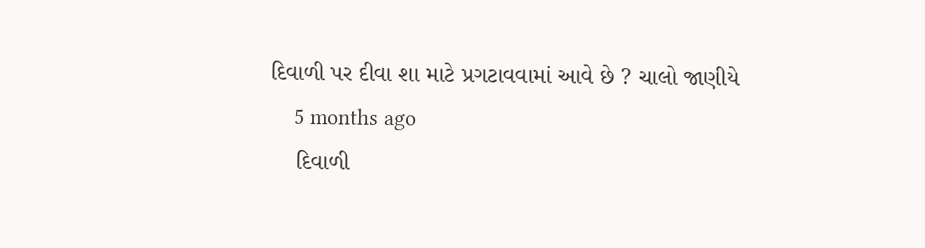દિવાળી પર દીવા શા માટે પ્રગટાવવામાં આવે છે ? ચાલો જાણીયે
    5 months ago
    દિવાળી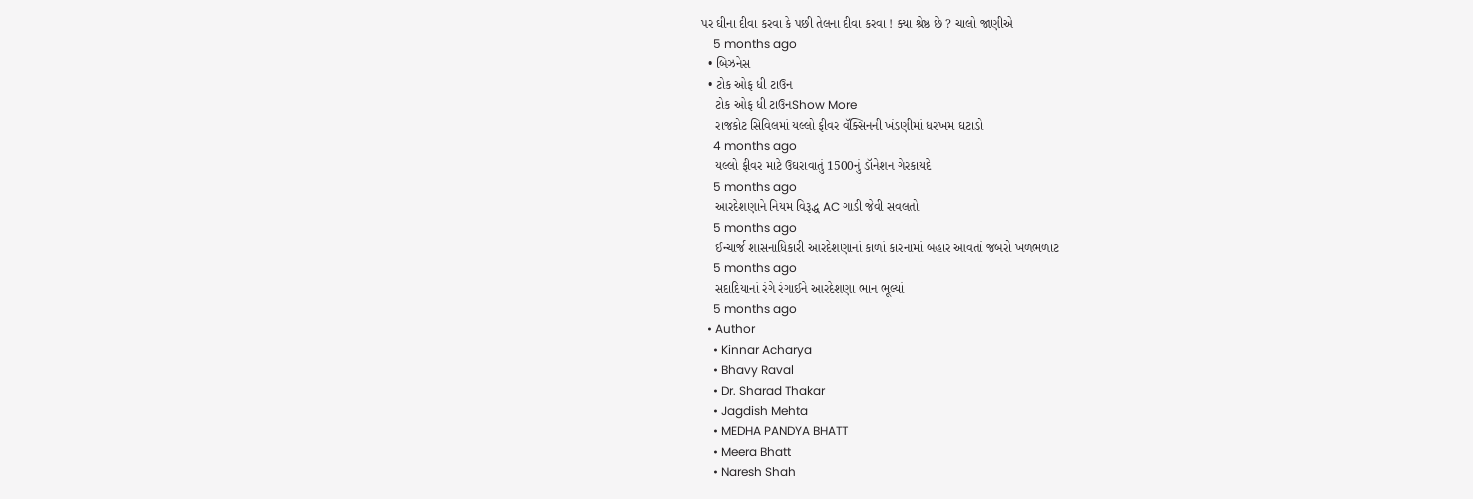પર ઘીના દીવા કરવા કે પછી તેલના દીવા કરવા ! ક્યા શ્રેષ્ઠ છે ? ચાલો જાણીએ
    5 months ago
  • બિઝનેસ
  • ટોક ઓફ ધી ટાઉન
    ટોક ઓફ ધી ટાઉનShow More
    રાજકોટ સિવિલમાં યલ્લો ફીવર વૅક્સિનની ખંડણીમાં ધરખમ ઘટાડો
    4 months ago
    યલ્લો ફીવર માટે ઉઘરાવાતું 1500નું ડૉનેશન ગેરકાયદે
    5 months ago
    આરદેશણાને નિયમ વિરૂદ્ધ AC ગાડી જેવી સવલતો
    5 months ago
    ઈન્ચાર્જ શાસનાધિકારી આરદેશણાનાં કાળાં કારનામાં બહાર આવતાં જબરો ખળભળાટ
    5 months ago
    સદાદિયાનાં રંગે રંગાઈને આરદેશણા ભાન ભૂલ્યાં
    5 months ago
  • Author
    • Kinnar Acharya
    • Bhavy Raval
    • Dr. Sharad Thakar
    • Jagdish Mehta
    • MEDHA PANDYA BHATT
    • Meera Bhatt
    • Naresh Shah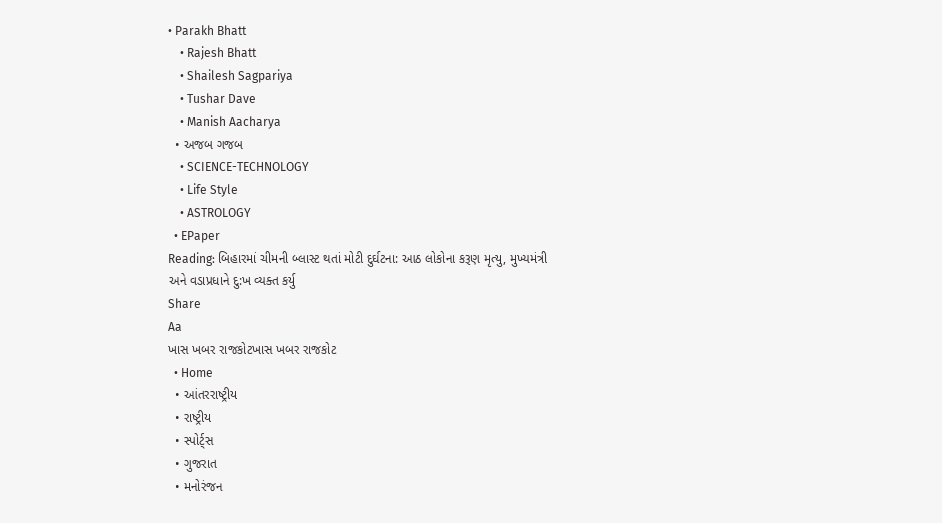• Parakh Bhatt
    • Rajesh Bhatt
    • Shailesh Sagpariya
    • Tushar Dave
    • Manish Aacharya
  • અજબ ગજબ
    • SCIENCE-TECHNOLOGY
    • Life Style
    • ASTROLOGY
  • EPaper
Reading: બિહારમાં ચીમની બ્લાસ્ટ થતાં મોટી દુર્ઘટના: આઠ લોકોના કરૂણ મૃત્યુ, મુખ્યમંત્રી અને વડાપ્રધાને દુ:ખ વ્યક્ત કર્યુ
Share
Aa
ખાસ ખબર રાજકોટખાસ ખબર રાજકોટ
  • Home
  • આંતરરાષ્ટ્રીય
  • રાષ્ટ્રીય
  • સ્પોર્ટ્સ
  • ગુજરાત
  • મનોરંજન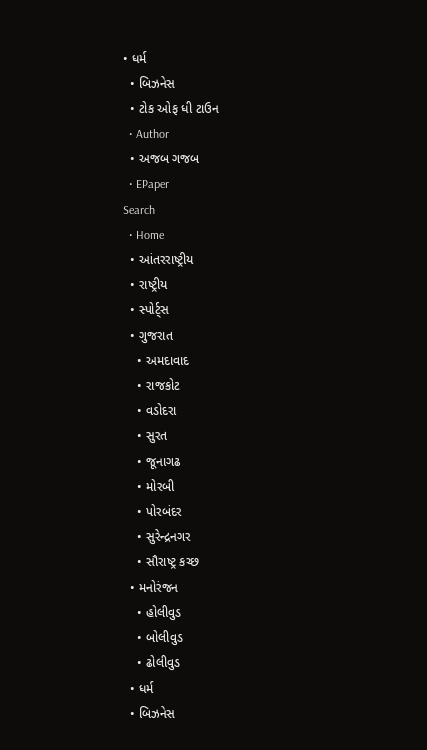• ધર્મ
  • બિઝનેસ
  • ટોક ઓફ ધી ટાઉન
  • Author
  • અજબ ગજબ
  • EPaper
Search
  • Home
  • આંતરરાષ્ટ્રીય
  • રાષ્ટ્રીય
  • સ્પોર્ટ્સ
  • ગુજરાત
    • અમદાવાદ
    • રાજકોટ
    • વડોદરા
    • સુરત
    • જૂનાગઢ
    • મોરબી
    • પોરબંદર
    • સુરેન્દ્રનગર
    • સૌરાષ્ટ્ર કચ્છ
  • મનોરંજન
    • હોલીવુડ
    • બોલીવુડ
    • ઢોલીવુડ
  • ધર્મ
  • બિઝનેસ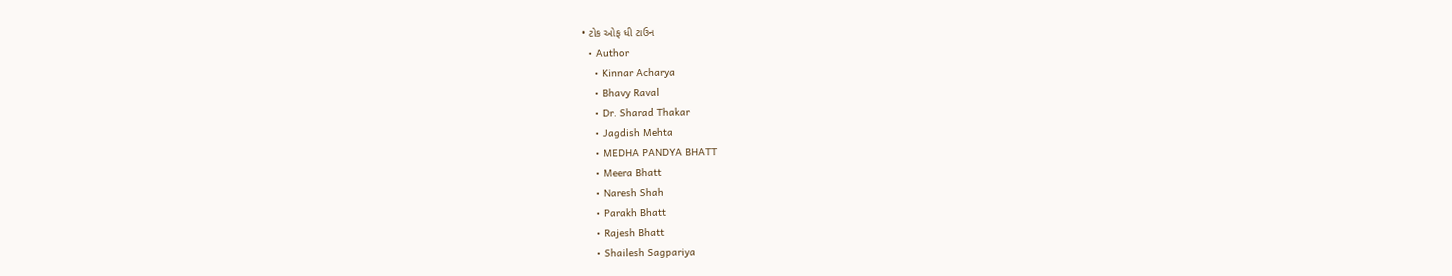• ટોક ઓફ ધી ટાઉન
  • Author
    • Kinnar Acharya
    • Bhavy Raval
    • Dr. Sharad Thakar
    • Jagdish Mehta
    • MEDHA PANDYA BHATT
    • Meera Bhatt
    • Naresh Shah
    • Parakh Bhatt
    • Rajesh Bhatt
    • Shailesh Sagpariya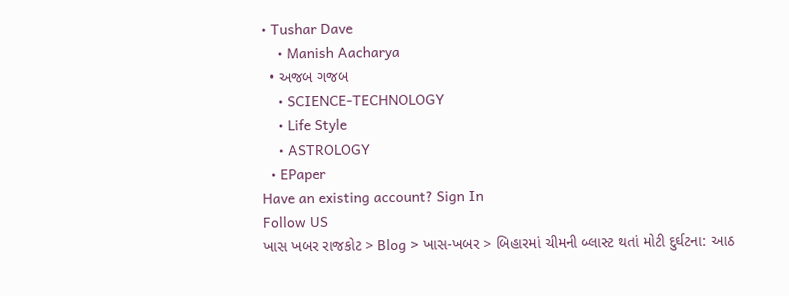• Tushar Dave
    • Manish Aacharya
  • અજબ ગજબ
    • SCIENCE-TECHNOLOGY
    • Life Style
    • ASTROLOGY
  • EPaper
Have an existing account? Sign In
Follow US
ખાસ ખબર રાજકોટ > Blog > ખાસ-ખબર > બિહારમાં ચીમની બ્લાસ્ટ થતાં મોટી દુર્ઘટના: આઠ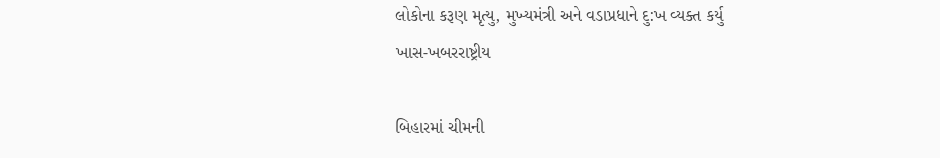લોકોના કરૂણ મૃત્યુ, મુખ્યમંત્રી અને વડાપ્રધાને દુ:ખ વ્યક્ત કર્યુ
ખાસ-ખબરરાષ્ટ્રીય

બિહારમાં ચીમની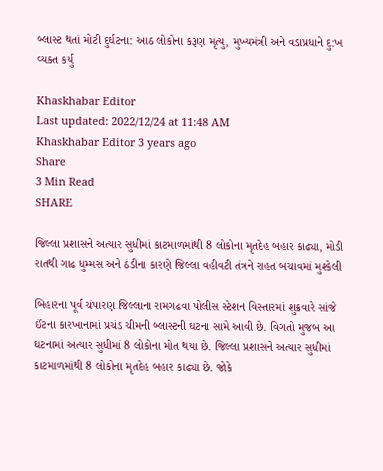બ્લાસ્ટ થતાં મોટી દુર્ઘટના: આઠ લોકોના કરૂણ મૃત્યુ, મુખ્યમંત્રી અને વડાપ્રધાને દુ:ખ વ્યક્ત કર્યુ

Khaskhabar Editor
Last updated: 2022/12/24 at 11:48 AM
Khaskhabar Editor 3 years ago
Share
3 Min Read
SHARE

જિલ્લા પ્રશાસને અત્યાર સુધીમાં કાટમાળમાંથી 8 લોકોના મૃતદેહ બહાર કાઢ્યા, મોડી રાતથી ગાઢ ધુમ્મસ અને ઠંડીના કારણે જિલ્લા વહીવટી તંત્રને રાહત બચાવમાં મુશ્કેલી

બિહારના પૂર્વ ચંપારણ જિલ્લાના રામગઢવા પોલીસ સ્ટેશન વિસ્તારમાં શુક્રવારે સાંજે ઈંટના કારખાનામાં પ્રચંડ ચીમની બ્લાસ્ટની ઘટના સામે આવી છે. વિગતો મુજબ આ ઘટનામાં અત્યાર સુધીમાં 8 લોકોના મોત થયા છે. જિલ્લા પ્રશાસને અત્યાર સુધીમાં કાટમાળમાંથી 8 લોકોના મૃતદેહ બહાર કાઢ્યા છે. જોકે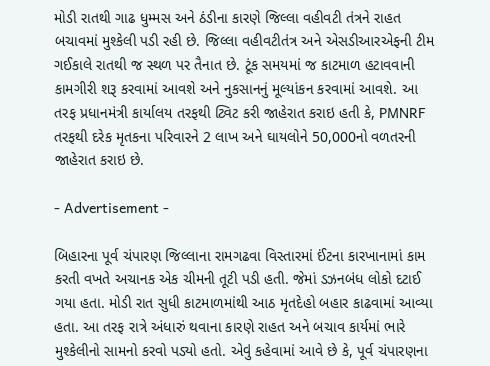મોડી રાતથી ગાઢ ધુમ્મસ અને ઠંડીના કારણે જિલ્લા વહીવટી તંત્રને રાહત બચાવમાં મુશ્કેલી પડી રહી છે. જિલ્લા વહીવટીતંત્ર અને એસડીઆરએફની ટીમ ગઈકાલે રાતથી જ સ્થળ પર તૈનાત છે. ટૂંક સમયમાં જ કાટમાળ હટાવવાની કામગીરી શરૂ કરવામાં આવશે અને નુકસાનનું મૂલ્યાંકન કરવામાં આવશે. આ તરફ પ્રધાનમંત્રી કાર્યાલય તરફથી ટ્વિટ કરી જાહેરાત કરાઇ હતી કે, PMNRF તરફથી દરેક મૃતકના પરિવારને 2 લાખ અને ઘાયલોને 50,000નો વળતરની જાહેરાત કરાઇ છે.

- Advertisement -

બિહારના પૂર્વ ચંપારણ જિલ્લાના રામગઢવા વિસ્તારમાં ઈંટના કારખાનામાં કામ કરતી વખતે અચાનક એક ચીમની તૂટી પડી હતી. જેમાં ડઝનબંધ લોકો દટાઈ ગયા હતા. મોડી રાત સુધી કાટમાળમાંથી આઠ મૃતદેહો બહાર કાઢવામાં આવ્યા હતા. આ તરફ રાત્રે અંધારું થવાના કારણે રાહત અને બચાવ કાર્યમાં ભારે મુશ્કેલીનો સામનો કરવો પડ્યો હતો. એવું કહેવામાં આવે છે કે, પૂર્વ ચંપારણના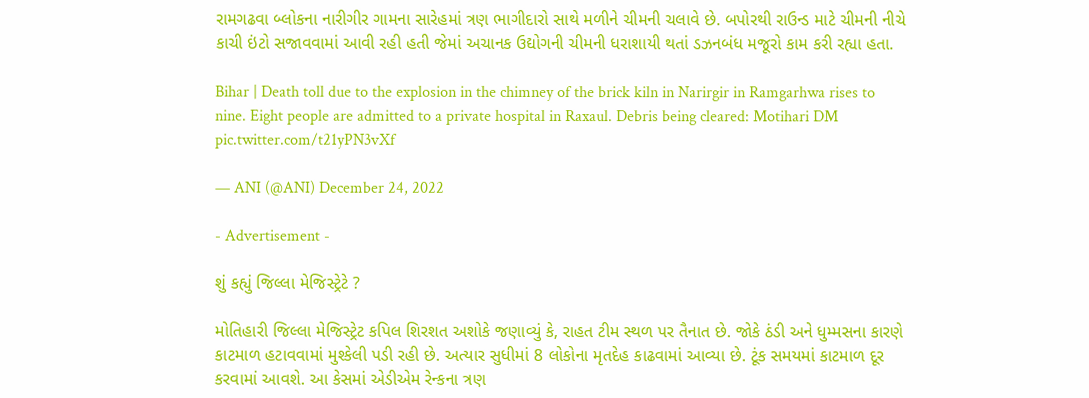રામગઢવા બ્લોકના નારીગીર ગામના સારેહમાં ત્રણ ભાગીદારો સાથે મળીને ચીમની ચલાવે છે. બપોરથી રાઉન્ડ માટે ચીમની નીચે કાચી ઇંટો સજાવવામાં આવી રહી હતી જેમાં અચાનક ઉદ્યોગની ચીમની ધરાશાયી થતાં ડઝનબંધ મજૂરો કામ કરી રહ્યા હતા.

Bihar | Death toll due to the explosion in the chimney of the brick kiln in Narirgir in Ramgarhwa rises to nine. Eight people are admitted to a private hospital in Raxaul. Debris being cleared: Motihari DM pic.twitter.com/t21yPN3vXf

— ANI (@ANI) December 24, 2022

- Advertisement -

શું કહ્યું જિલ્લા મેજિસ્ટ્રેટે ?

મોતિહારી જિલ્લા મેજિસ્ટ્રેટ કપિલ શિરશત અશોકે જણાવ્યું કે, રાહત ટીમ સ્થળ પર તૈનાત છે. જોકે ઠંડી અને ધુમ્મસના કારણે કાટમાળ હટાવવામાં મુશ્કેલી પડી રહી છે. અત્યાર સુધીમાં 8 લોકોના મૃતદેહ કાઢવામાં આવ્યા છે. ટૂંક સમયમાં કાટમાળ દૂર કરવામાં આવશે. આ કેસમાં એડીએમ રેન્કના ત્રણ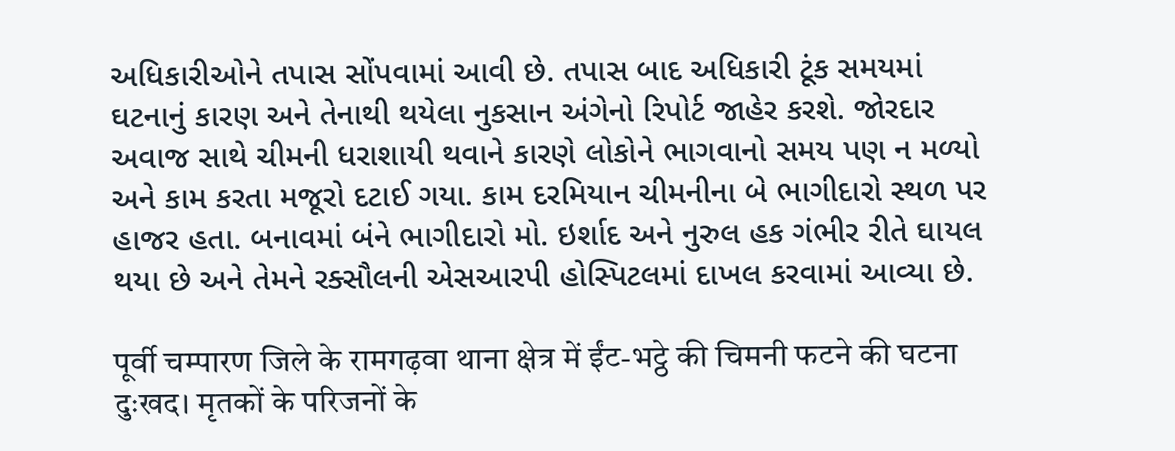અધિકારીઓને તપાસ સોંપવામાં આવી છે. તપાસ બાદ અધિકારી ટૂંક સમયમાં ઘટનાનું કારણ અને તેનાથી થયેલા નુકસાન અંગેનો રિપોર્ટ જાહેર કરશે. જોરદાર અવાજ સાથે ચીમની ધરાશાયી થવાને કારણે લોકોને ભાગવાનો સમય પણ ન મળ્યો અને કામ કરતા મજૂરો દટાઈ ગયા. કામ દરમિયાન ચીમનીના બે ભાગીદારો સ્થળ પર હાજર હતા. બનાવમાં બંને ભાગીદારો મો. ઇર્શાદ અને નુરુલ હક ગંભીર રીતે ઘાયલ થયા છે અને તેમને રક્સૌલની એસઆરપી હોસ્પિટલમાં દાખલ કરવામાં આવ્યા છે.

पूर्वी चम्पारण जिले के रामगढ़वा थाना क्षेत्र में ईंट-भट्ठे की चिमनी फटने की घटना दुःखद। मृतकों के परिजनों के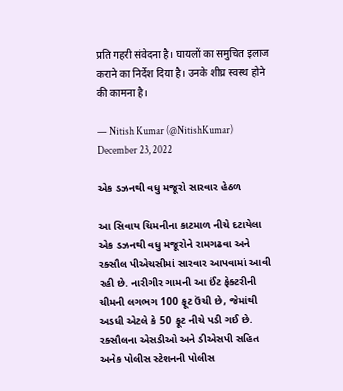प्रति गहरी संवेदना है। घायलों का समुचित इलाज कराने का निर्देश दिया है। उनके शीघ्र स्वस्थ होने की कामना है।

— Nitish Kumar (@NitishKumar) December 23, 2022

એક ડઝનથી વધુ મજૂરો સારવાર હેઠળ

આ સિવાય ચિમનીના કાટમાળ નીચે દટાયેલા એક ડઝનથી વધુ મજૂરોને રામગઢવા અને રક્સૌલ પીએચસીમાં સારવાર આપવામાં આવી રહી છે. નારીગીર ગામની આ ઈંટ ફેક્ટરીની ચીમની લગભગ 100 ફૂટ ઉંચી છે, જેમાંથી અડધી એટલે કે 50 ફૂટ નીચે પડી ગઈ છે. રક્સૌલના એસડીઓ અને ડીએસપી સહિત અનેક પોલીસ સ્ટેશનની પોલીસ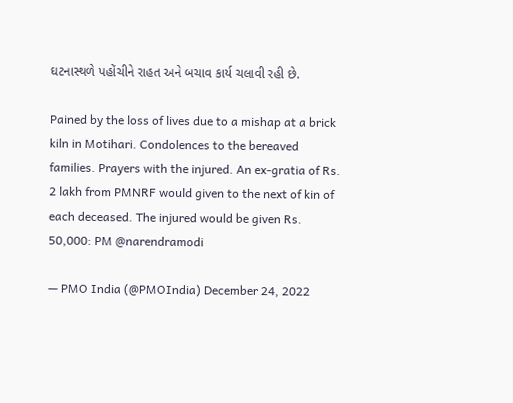ઘટનાસ્થળે પહોંચીને રાહત અને બચાવ કાર્ય ચલાવી રહી છે.

Pained by the loss of lives due to a mishap at a brick kiln in Motihari. Condolences to the bereaved families. Prayers with the injured. An ex-gratia of Rs. 2 lakh from PMNRF would given to the next of kin of each deceased. The injured would be given Rs. 50,000: PM @narendramodi

— PMO India (@PMOIndia) December 24, 2022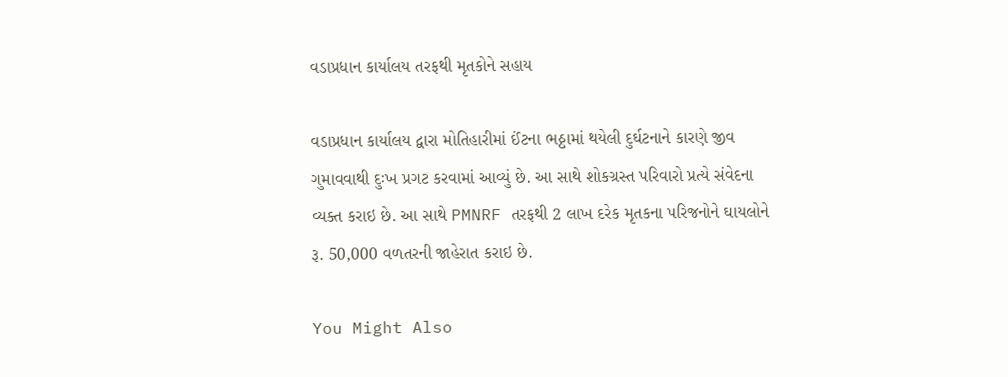વડાપ્રધાન કાર્યાલય તરફથી મૃતકોને સહાય

વડાપ્રધાન કાર્યાલય દ્વારા મોતિહારીમાં ઈંટના ભઠ્ઠામાં થયેલી દુર્ઘટનાને કારણે જીવ ગુમાવવાથી દુઃખ પ્રગટ કરવામાં આવ્યું છે. આ સાથે શોકગ્રસ્ત પરિવારો પ્રત્યે સંવેદના વ્યક્ત કરાઇ છે. આ સાથે PMNRF તરફથી 2 લાખ દરેક મૃતકના પરિજનોને ઘાયલોને રૂ. 50,000 વળતરની જાહેરાત કરાઇ છે.

You Might Also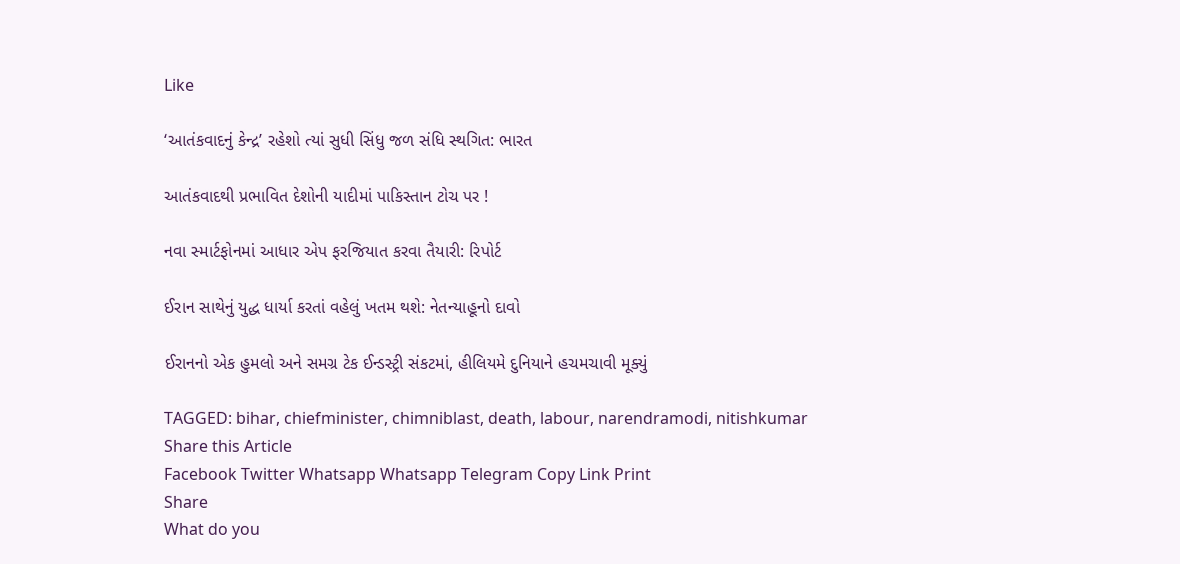Like

‘આતંકવાદનું કેન્દ્ર’ રહેશો ત્યાં સુધી સિંધુ જળ સંધિ સ્થગિત: ભારત

આતંકવાદથી પ્રભાવિત દેશોની યાદીમાં પાકિસ્તાન ટોચ પર !

નવા સ્માર્ટફોનમાં આધાર એપ ફરજિયાત કરવા તૈયારી: રિપોર્ટ

ઈરાન સાથેનું યુદ્ધ ધાર્યા કરતાં વહેલું ખતમ થશે: નેતન્યાહૂનો દાવો

ઈરાનનો એક હુમલો અને સમગ્ર ટેક ઈન્ડસ્ટ્રી સંકટમાં, હીલિયમે દુનિયાને હચમચાવી મૂક્યું

TAGGED: bihar, chiefminister, chimniblast, death, labour, narendramodi, nitishkumar
Share this Article
Facebook Twitter Whatsapp Whatsapp Telegram Copy Link Print
Share
What do you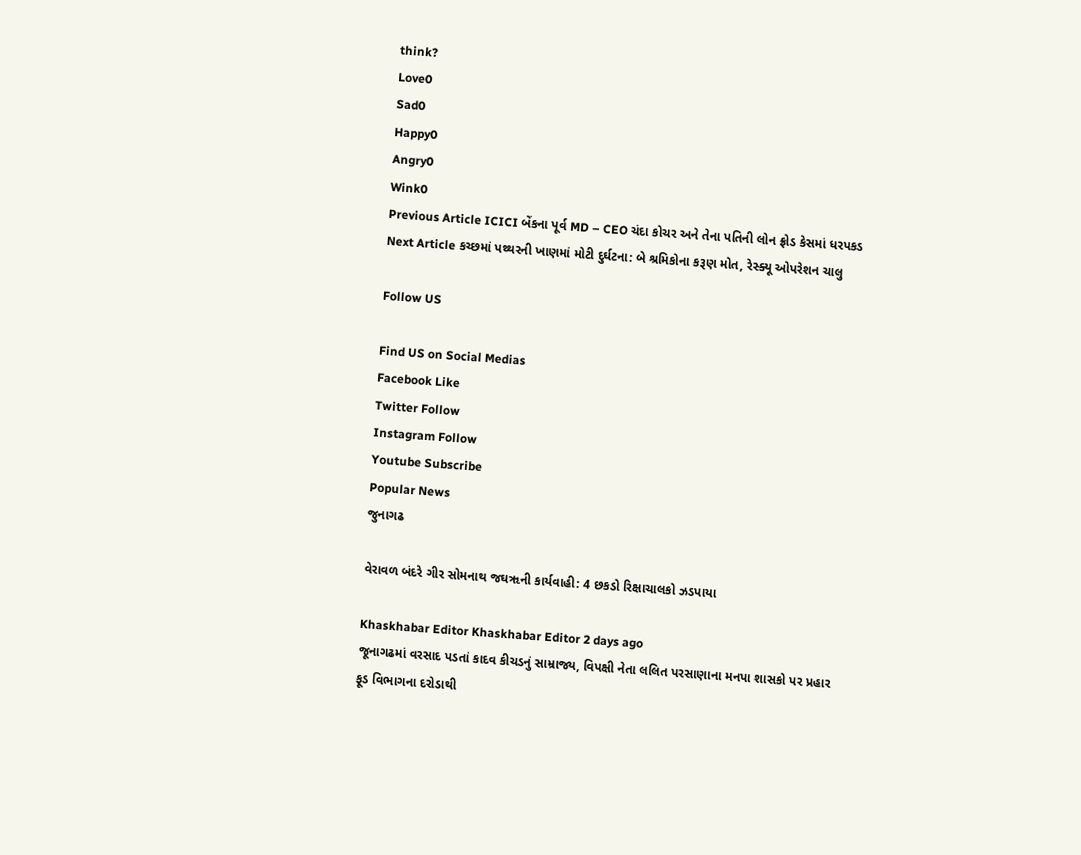think?
Love0
Sad0
Happy0
Angry0
Wink0
Previous Article ICICI બેંકના પૂર્વ MD – CEO ચંદા કોચર અને તેના પતિની લોન ફ્રોડ કેસમાં ધરપકડ
Next Article કચ્છમાં પથ્થરની ખાણમાં મોટી દુર્ઘટના: બે શ્રમિકોના કરૂણ મોત, રેસ્ક્યૂ ઓપરેશન ચાલુ

Follow US

Find US on Social Medias
Facebook Like
Twitter Follow
Instagram Follow
Youtube Subscribe
Popular News
જુનાગઢ

વેરાવળ બંદરે ગીર સોમનાથ જઘૠની કાર્યવાહી: 4 છકડો રિક્ષાચાલકો ઝડપાયા

Khaskhabar Editor Khaskhabar Editor 2 days ago
જૂનાગઢમાં વરસાદ પડતાં કાદવ કીચડનું સામ્રાજ્ય, વિપક્ષી નેતા લલિત પરસાણાના મનપા શાસકો પર પ્રહાર
ફૂડ વિભાગના દરોડાથી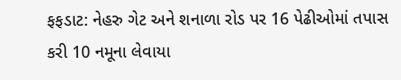ફફડાટ: નેહરુ ગેટ અને શનાળા રોડ પર 16 પેઢીઓમાં તપાસ કરી 10 નમૂના લેવાયા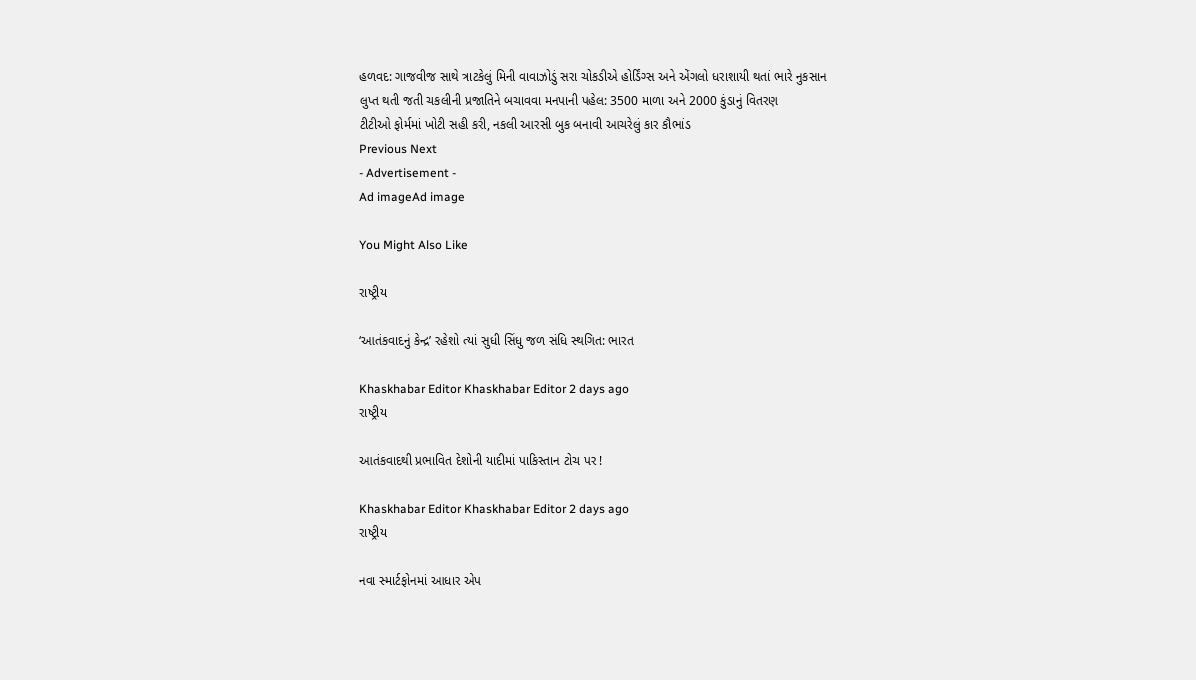હળવદ: ગાજવીજ સાથે ત્રાટકેલું મિની વાવાઝોડું સરા ચોકડીએ હોર્ડિંગ્સ અને એંગલો ધરાશાયી થતાં ભારે નુકસાન
લુપ્ત થતી જતી ચકલીની પ્રજાતિને બચાવવા મનપાની પહેલ: 3500 માળા અને 2000 કુંડાનું વિતરણ
ટીટીઓ ફોર્મમાં ખોટી સહી કરી, નકલી આરસી બુક બનાવી આચરેલું કાર કૌભાંડ
Previous Next
- Advertisement -
Ad imageAd image

You Might Also Like

રાષ્ટ્રીય

‘આતંકવાદનું કેન્દ્ર’ રહેશો ત્યાં સુધી સિંધુ જળ સંધિ સ્થગિત: ભારત

Khaskhabar Editor Khaskhabar Editor 2 days ago
રાષ્ટ્રીય

આતંકવાદથી પ્રભાવિત દેશોની યાદીમાં પાકિસ્તાન ટોચ પર !

Khaskhabar Editor Khaskhabar Editor 2 days ago
રાષ્ટ્રીય

નવા સ્માર્ટફોનમાં આધાર એપ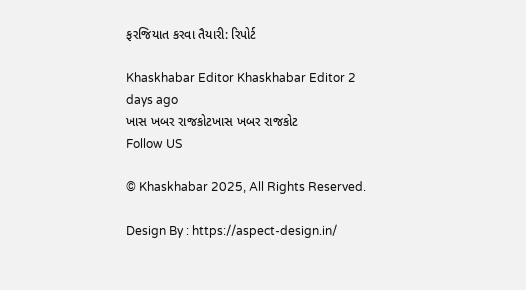ફરજિયાત કરવા તૈયારી: રિપોર્ટ

Khaskhabar Editor Khaskhabar Editor 2 days ago
ખાસ ખબર રાજકોટખાસ ખબર રાજકોટ
Follow US

© Khaskhabar 2025, All Rights Reserved.

Design By : https://aspect-design.in/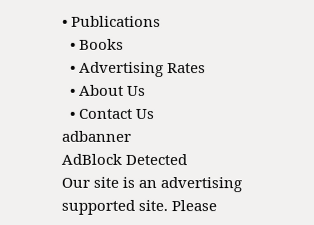• Publications
  • Books
  • Advertising Rates
  • About Us
  • Contact Us
adbanner
AdBlock Detected
Our site is an advertising supported site. Please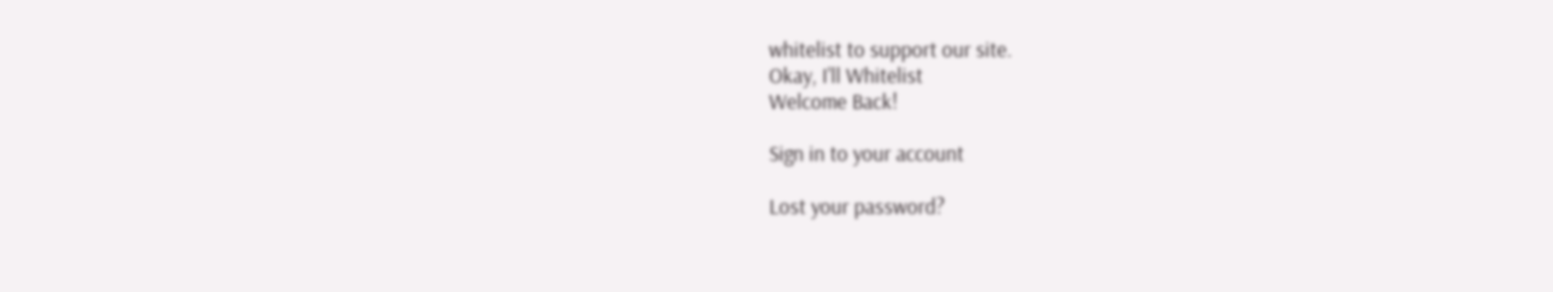whitelist to support our site.
Okay, I'll Whitelist
Welcome Back!

Sign in to your account

Lost your password?